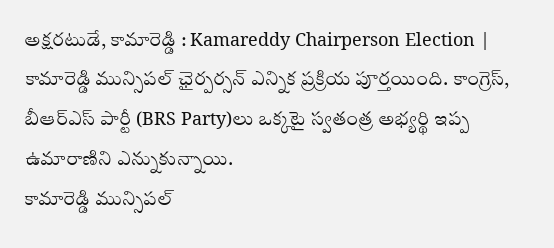అక్షరటుడే, కామారెడ్డి : Kamareddy Chairperson Election | కామారెడ్డి మున్సిపల్ ఛైర్పర్సన్ ఎన్నిక ప్రక్రియ పూర్తయింది. కాంగ్రెస్, బీఆర్ఎస్ పార్టీ (BRS Party)లు ఒక్కటై స్వతంత్ర అభ్యర్థి ఇప్ప ఉమారాణిని ఎన్నుకున్నాయి.
కామారెడ్డి మున్సిపల్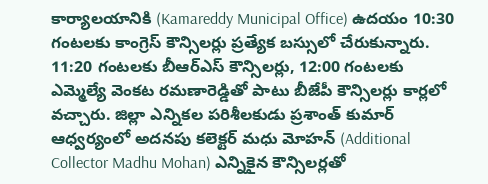కార్యాలయానికి (Kamareddy Municipal Office) ఉదయం 10:30 గంటలకు కాంగ్రెస్ కౌన్సిలర్లు ప్రత్యేక బస్సులో చేరుకున్నారు. 11:20 గంటలకు బీఆర్ఎస్ కౌన్సిలర్లు, 12:00 గంటలకు ఎమ్మెల్యే వెంకట రమణారెడ్డితో పాటు బీజేపీ కౌన్సిలర్లు కార్లలో వచ్చారు. జిల్లా ఎన్నికల పరిశీలకుడు ప్రశాంత్ కుమార్ ఆధ్వర్యంలో అదనపు కలెక్టర్ మధు మోహన్ (Additional Collector Madhu Mohan) ఎన్నికైన కౌన్సిలర్లతో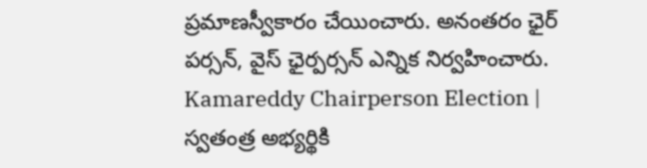ప్రమాణస్వీకారం చేయించారు. అనంతరం ఛైర్ పర్సన్, వైస్ ఛైర్పర్సన్ ఎన్నిక నిర్వహించారు.
Kamareddy Chairperson Election | స్వతంత్ర అభ్యర్థికి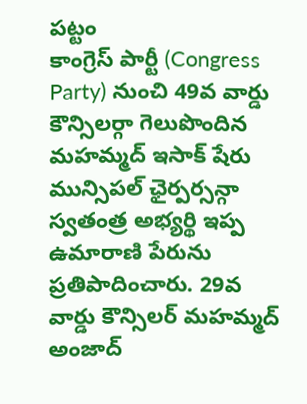పట్టం
కాంగ్రెస్ పార్టీ (Congress Party) నుంచి 49వ వార్డు కౌన్సిలర్గా గెలుపొందిన మహమ్మద్ ఇసాక్ షేరు మున్సిపల్ ఛైర్పర్సన్గా స్వతంత్ర అభ్యర్థి ఇప్ప ఉమారాణి పేరును ప్రతిపాదించారు. 29వ వార్డు కౌన్సిలర్ మహమ్మద్ అంజాద్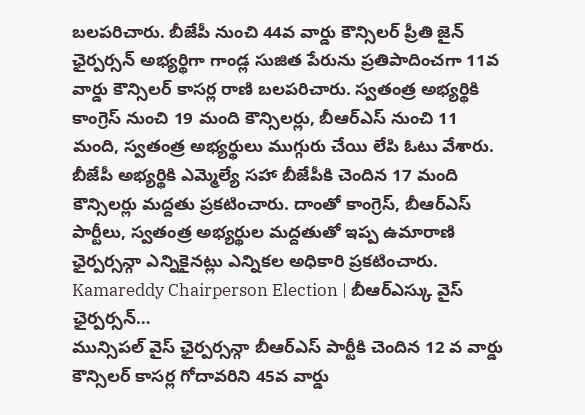బలపరిచారు. బీజేపీ నుంచి 44వ వార్డు కౌన్సిలర్ ప్రీతి జైన్ ఛైర్పర్సన్ అభ్యర్థిగా గాండ్ల సుజిత పేరును ప్రతిపాదించగా 11వ వార్డు కౌన్సిలర్ కాసర్ల రాణి బలపరిచారు. స్వతంత్ర అభ్యర్థికి కాంగ్రెస్ నుంచి 19 మంది కౌన్సిలర్లు, బీఆర్ఎస్ నుంచి 11 మంది, స్వతంత్ర అభ్యర్థులు ముగ్గురు చేయి లేపి ఓటు వేశారు. బీజేపీ అభ్యర్థికి ఎమ్మెల్యే సహా బీజేపీకి చెందిన 17 మంది కౌన్సిలర్లు మద్దతు ప్రకటించారు. దాంతో కాంగ్రెస్, బీఆర్ఎస్ పార్టీలు, స్వతంత్ర అభ్యర్థుల మద్దతుతో ఇప్ప ఉమారాణి ఛైర్పర్సన్గా ఎన్నికైనట్లు ఎన్నికల అధికారి ప్రకటించారు.
Kamareddy Chairperson Election | బీఆర్ఎస్కు వైస్ ఛైర్పర్సన్…
మున్సిపల్ వైస్ ఛైర్పర్సన్గా బీఆర్ఎస్ పార్టీకి చెందిన 12 వ వార్డు కౌన్సిలర్ కాసర్ల గోదావరిని 45వ వార్డు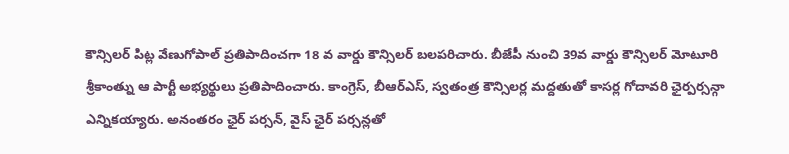కౌన్సిలర్ పిట్ల వేణుగోపాల్ ప్రతిపాదించగా 18 వ వార్డు కౌన్సిలర్ బలపరిచారు. బీజేపీ నుంచి 39వ వార్డు కౌన్సిలర్ మోటూరి శ్రీకాంత్ను ఆ పార్టీ అభ్యర్థులు ప్రతిపాదించారు. కాంగ్రెస్, బీఆర్ఎస్, స్వతంత్ర కౌన్సిలర్ల మద్దతుతో కాసర్ల గోదావరి ఛైర్పర్సన్గా ఎన్నికయ్యారు. అనంతరం ఛైర్ పర్సన్, వైస్ ఛైర్ పర్సన్లతో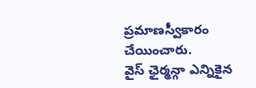ప్రమాణస్వీకారం చేయించారు.
వైస్ ఛైర్మన్గా ఎన్నికైన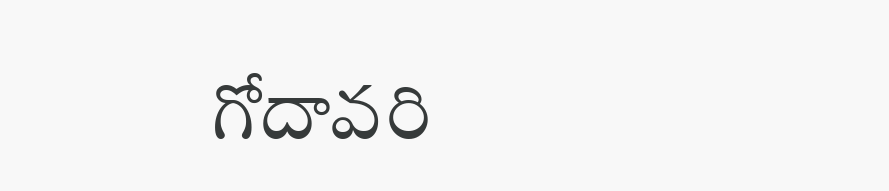గోదావరి